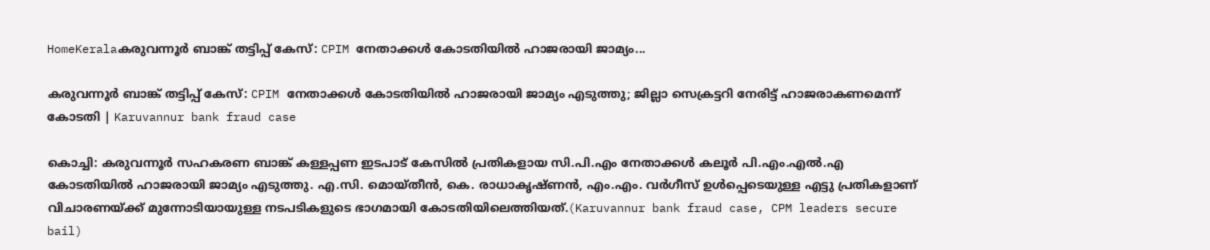HomeKeralaകരുവന്നൂർ ബാങ്ക് തട്ടിപ്പ് കേസ്: CPIM നേതാക്കൾ കോടതിയിൽ ഹാജരായി ജാമ്യം...

കരുവന്നൂർ ബാങ്ക് തട്ടിപ്പ് കേസ്: CPIM നേതാക്കൾ കോടതിയിൽ ഹാജരായി ജാമ്യം എടുത്തു; ജില്ലാ സെക്രട്ടറി നേരിട്ട് ഹാജരാകണമെന്ന് കോടതി | Karuvannur bank fraud case

കൊച്ചി: കരുവന്നൂർ സഹകരണ ബാങ്ക് കള്ളപ്പണ ഇടപാട് കേസിൽ പ്രതികളായ സി.പി.എം നേതാക്കൾ കലൂർ പി.എം.എൽ.എ കോടതിയിൽ ഹാജരായി ജാമ്യം എടുത്തു. എ.സി. മൊയ്തീൻ, കെ. രാധാകൃഷ്ണൻ, എം.എം. വർഗീസ് ഉൾപ്പെടെയുള്ള എട്ടു പ്രതികളാണ് വിചാരണയ്ക്ക് മുന്നോടിയായുള്ള നടപടികളുടെ ഭാഗമായി കോടതിയിലെത്തിയത്.(Karuvannur bank fraud case, CPM leaders secure bail)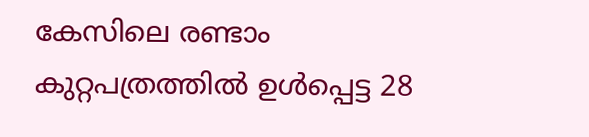കേസിലെ രണ്ടാം കുറ്റപത്രത്തിൽ ഉൾപ്പെട്ട 28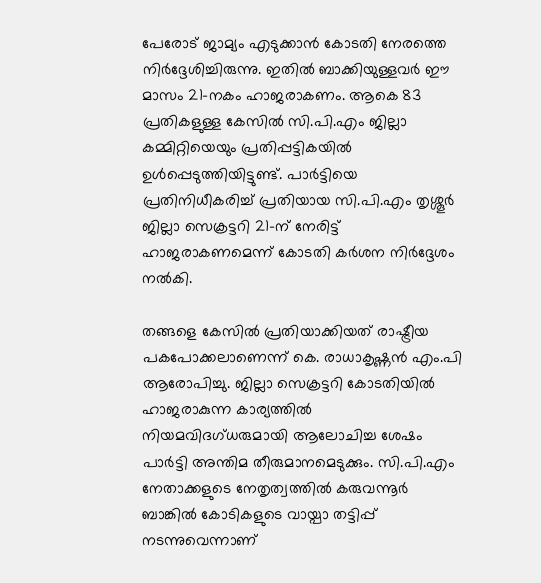പേരോട് ജാമ്യം എടുക്കാൻ കോടതി നേരത്തെ നിർദ്ദേശിച്ചിരുന്നു. ഇതിൽ ബാക്കിയുള്ളവർ ഈ മാസം 21-നകം ഹാജരാകണം. ആകെ 83 പ്രതികളുള്ള കേസിൽ സി.പി.എം ജില്ലാ കമ്മിറ്റിയെയും പ്രതിപ്പട്ടികയിൽ ഉൾപ്പെടുത്തിയിട്ടുണ്ട്. പാർട്ടിയെ പ്രതിനിധീകരിച്ച് പ്രതിയായ സി.പി.എം തൃശ്ശൂർ ജില്ലാ സെക്രട്ടറി 21-ന് നേരിട്ട് ഹാജരാകണമെന്ന് കോടതി കർശന നിർദ്ദേശം നൽകി.

തങ്ങളെ കേസിൽ പ്രതിയാക്കിയത് രാഷ്ട്രീയ പകപോക്കലാണെന്ന് കെ. രാധാകൃഷ്ണൻ എം.പി ആരോപിച്ചു. ജില്ലാ സെക്രട്ടറി കോടതിയിൽ ഹാജരാകുന്ന കാര്യത്തിൽ നിയമവിദഗ്ധരുമായി ആലോചിച്ച ശേഷം പാർട്ടി അന്തിമ തീരുമാനമെടുക്കും. സി.പി.എം നേതാക്കളുടെ നേതൃത്വത്തിൽ കരുവന്നൂർ ബാങ്കിൽ കോടികളുടെ വായ്പാ തട്ടിപ്പ് നടന്നുവെന്നാണ്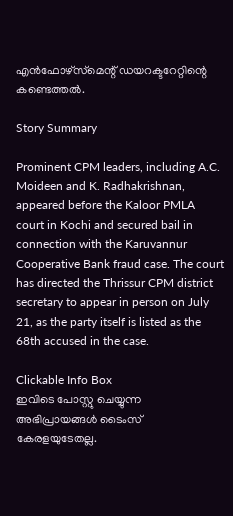എൻഫോഴ്‌സ്‌മെന്റ് ഡയറക്ടറേറ്റിന്റെ കണ്ടെത്തൽ.

Story Summary

Prominent CPM leaders, including A.C. Moideen and K. Radhakrishnan, appeared before the Kaloor PMLA court in Kochi and secured bail in connection with the Karuvannur Cooperative Bank fraud case. The court has directed the Thrissur CPM district secretary to appear in person on July 21, as the party itself is listed as the 68th accused in the case.

Clickable Info Box
ഇവിടെ പോസ്റ്റു ചെയ്യുന്ന അഭിപ്രായങ്ങൾ ടൈംസ് കേരളയുടേതല്ല.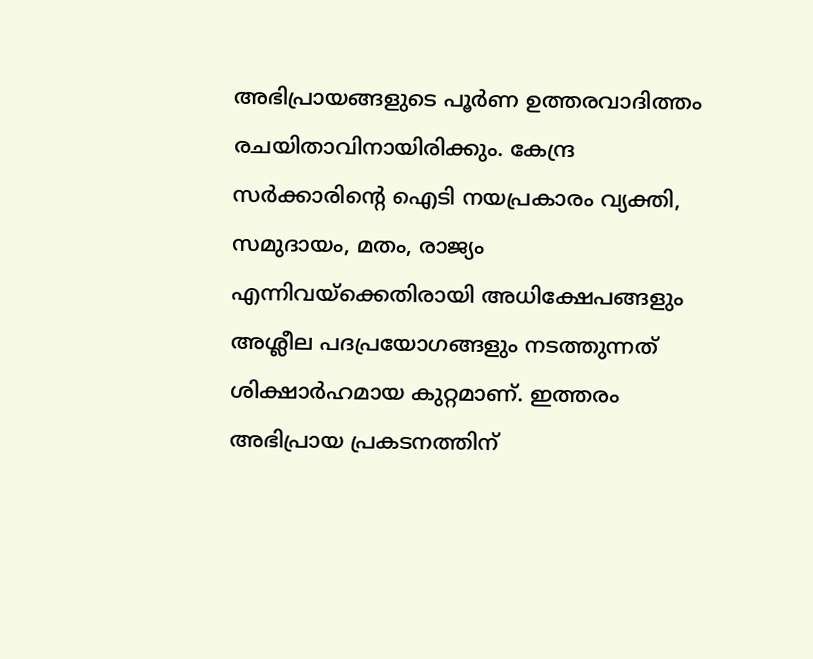അഭിപ്രായങ്ങളുടെ പൂർണ ഉത്തരവാദിത്തം രചയിതാവിനായിരിക്കും. കേന്ദ്ര സർക്കാരിന്റെ ഐടി നയപ്രകാരം വ്യക്തി, സമുദായം, മതം, രാജ്യം എന്നിവയ്ക്കെതിരായി അധിക്ഷേപങ്ങളും അശ്ലീല പദപ്രയോഗങ്ങളും നടത്തുന്നത് ശിക്ഷാർഹമായ കുറ്റമാണ്. ഇത്തരം അഭിപ്രായ പ്രകടനത്തിന്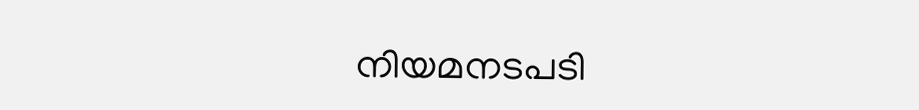നിയമനടപടി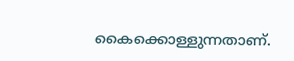കൈക്കൊള്ളുന്നതാണ്.